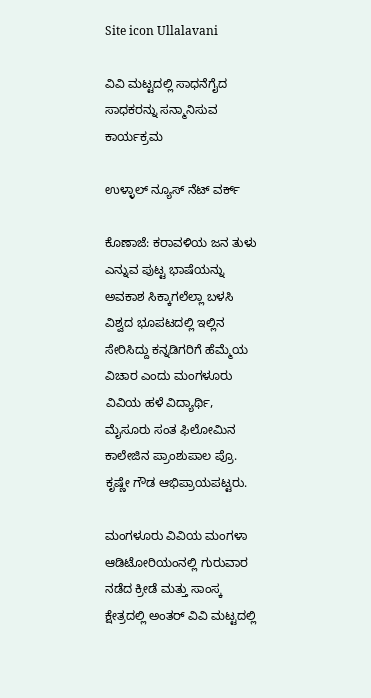Site icon Ullalavani

ವಿವಿ ಮಟ್ಟದಲ್ಲಿ ಸಾಧನೆಗೈದ ಸಾಧಕರನ್ನು ಸನ್ಮಾನಿಸುವ ಕಾರ್ಯಕ್ರಮ

ಉಳ್ಳಾಲ್ ನ್ಯೂಸ್ ನೆಟ್ ವರ್ಕ್

ಕೊಣಾಜೆ: ಕರಾವಳಿಯ ಜನ ತುಳು ಎನ್ನುವ ಪುಟ್ಟ ಭಾಷೆಯನ್ನು ಅವಕಾಶ ಸಿಕ್ಕಾಗಲೆಲ್ಲಾ ಬಳಸಿ ವಿಶ್ವದ ಭೂಪಟದಲ್ಲಿ ಇಲ್ಲಿನ ಸೇರಿಸಿದ್ದು ಕನ್ನಡಿಗರಿಗೆ ಹೆಮ್ಮೆಯ ವಿಚಾರ ಎಂದು ಮಂಗಳೂರು ವಿವಿಯ ಹಳೆ ವಿದ್ಯಾರ್ಥಿ, ಮೈಸೂರು ಸಂತ ಫಿಲೋಮಿನ ಕಾಲೇಜಿನ ಪ್ರಾಂಶುಪಾಲ ಪ್ರೊ. ಕೃಷ್ಣೇ ಗೌಡ ಆಭಿಪ್ರಾಯಪಟ್ಟರು.

ಮಂಗಳೂರು ವಿವಿಯ ಮಂಗಳಾ ಆಡಿಟೋರಿಯಂನಲ್ಲಿ ಗುರುವಾರ ನಡೆದ ಕ್ರೀಡೆ ಮತ್ತು ಸಾಂಸ್ಕ ಕ್ಷೇತ್ರದಲ್ಲಿ ಅಂತರ್ ವಿವಿ ಮಟ್ಟದಲ್ಲಿ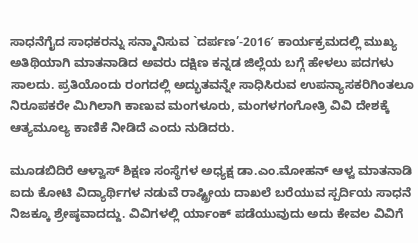ಸಾಧನೆಗೈದ ಸಾಧಕರನ್ನು ಸನ್ಮಾನಿಸುವ `ದರ್ಪಣ’-2016′ ಕಾರ್ಯಕ್ರಮದಲ್ಲಿ ಮುಖ್ಯ ಅತಿಥಿಯಾಗಿ ಮಾತನಾಡಿದ ಅವರು ದಕ್ಷಿಣ ಕನ್ನಡ ಜಿಲ್ಲೆಯ ಬಗ್ಗೆ ಹೇಳಲು ಪದಗಳು ಸಾಲದು. ಪ್ರತಿಯೊಂದು ರಂಗದಲ್ಲಿ ಅದ್ಭುತವನ್ನೇ ಸಾಧಿಸಿರುವ ಉಪನ್ಯಾಸಕರಿಗಿಂತಲೂ ನಿರೂಪಕರೇ ಮಿಗಿಲಾಗಿ ಕಾಣುವ ಮಂಗಳೂರು, ಮಂಗಳಗಂಗೋತ್ರಿ ವಿವಿ ದೇಶಕ್ಕೆ ಆತ್ಯಮೂಲ್ಯ ಕಾಣಿಕೆ ನೀಡಿದೆ ಎಂದು ನುಡಿದರು.

ಮೂಡಬಿದಿರೆ ಆಳ್ವಾಸ್ ಶಿಕ್ಷಣ ಸಂಸ್ಥೆಗಳ ಅಧ್ಯಕ್ಷ ಡಾ.ಎಂ.ಮೋಹನ್ ಆಳ್ವ ಮಾತನಾಡಿ ಐದು ಕೋಟಿ ವಿದ್ಯಾರ್ಥಿಗಳ ನಡುವೆ ರಾಷ್ಟ್ರೀಯ ದಾಖಲೆ ಬರೆಯುವ ಸ್ಪರ್ದಿಯ ಸಾಧನೆ ನಿಜಕ್ಕೂ ಶ್ರೇಷ್ಠವಾದದ್ದು. ವಿವಿಗಳಲ್ಲಿ ರ್ಯಾಂಕ್ ಪಡೆಯುವುದು ಅದು ಕೇವಲ ವಿವಿಗೆ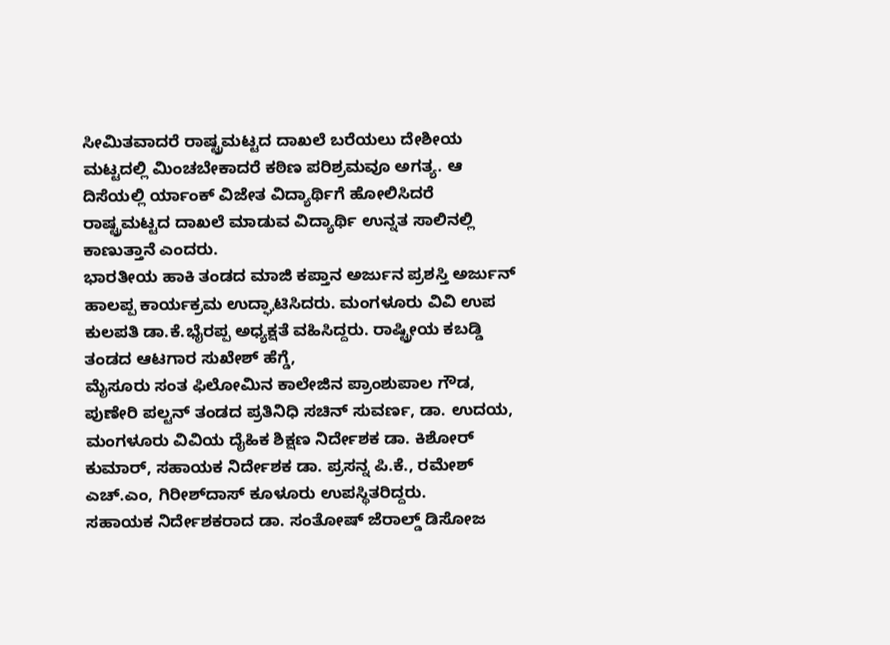ಸೀಮಿತವಾದರೆ ರಾಷ್ಟ್ರಮಟ್ಟದ ದಾಖಲೆ ಬರೆಯಲು ದೇಶೀಯ ಮಟ್ಟದಲ್ಲಿ ಮಿಂಚಬೇಕಾದರೆ ಕಠಿಣ ಪರಿಶ್ರಮವೂ ಅಗತ್ಯ. ಆ ದಿಸೆಯಲ್ಲಿ ರ್ಯಾಂಕ್ ವಿಜೇತ ವಿದ್ಯಾರ್ಥಿಗೆ ಹೋಲಿಸಿದರೆ ರಾಷ್ಟ್ರಮಟ್ಟದ ದಾಖಲೆ ಮಾಡುವ ವಿದ್ಯಾರ್ಥಿ ಉನ್ನತ ಸಾಲಿನಲ್ಲಿ ಕಾಣುತ್ತಾನೆ ಎಂದರು.
ಭಾರತೀಯ ಹಾಕಿ ತಂಡದ ಮಾಜಿ ಕಪ್ತಾನ ಅರ್ಜುನ ಪ್ರಶಸ್ತಿ ಅರ್ಜುನ್ ಹಾಲಪ್ಪ ಕಾರ್ಯಕ್ರಮ ಉದ್ಘಾಟಿಸಿದರು. ಮಂಗಳೂರು ವಿವಿ ಉಪ ಕುಲಪತಿ ಡಾ.ಕೆ.ಭೈರಪ್ಪ ಅಧ್ಯಕ್ಷತೆ ವಹಿಸಿದ್ದರು. ರಾಷ್ಟ್ರೀಯ ಕಬಡ್ಡಿ ತಂಡದ ಆಟಗಾರ ಸುಖೇಶ್ ಹೆಗ್ಡೆ,
ಮೈಸೂರು ಸಂತ ಫಿಲೋಮಿನ ಕಾಲೇಜಿನ ಪ್ರಾಂಶುಪಾಲ ಗೌಡ, ಪುಣೇರಿ ಪಲ್ಟನ್ ತಂಡದ ಪ್ರತಿನಿಧಿ ಸಚಿನ್ ಸುವರ್ಣ, ಡಾ. ಉದಯ, ಮಂಗಳೂರು ವಿವಿಯ ದೈಹಿಕ ಶಿಕ್ಷಣ ನಿರ್ದೇಶಕ ಡಾ. ಕಿಶೋರ್ ಕುಮಾರ್, ಸಹಾಯಕ ನಿರ್ದೇಶಕ ಡಾ. ಪ್ರಸನ್ನ ಪಿ.ಕೆ., ರಮೇಶ್ ಎಚ್.ಎಂ, ಗಿರೀಶ್‍ದಾಸ್ ಕೂಳೂರು ಉಪಸ್ಥಿತರಿದ್ದರು.
ಸಹಾಯಕ ನಿರ್ದೇಶಕರಾದ ಡಾ. ಸಂತೋಷ್ ಜೆರಾಲ್ಡ್ ಡಿಸೋಜ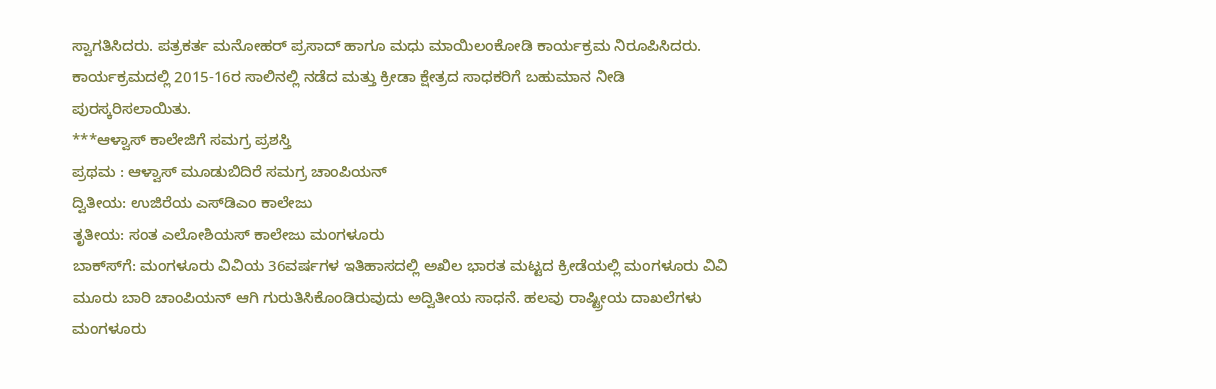ಸ್ವಾಗತಿಸಿದರು. ಪತ್ರಕರ್ತ ಮನೋಹರ್ ಪ್ರಸಾದ್ ಹಾಗೂ ಮಧು ಮಾಯಿಲಂಕೋಡಿ ಕಾರ್ಯಕ್ರಮ ನಿರೂಪಿಸಿದರು.
ಕಾರ್ಯಕ್ರಮದಲ್ಲಿ 2015-16ರ ಸಾಲಿನಲ್ಲಿ ನಡೆದ ಮತ್ತು ಕ್ರೀಡಾ ಕ್ಷೇತ್ರದ ಸಾಧಕರಿಗೆ ಬಹುಮಾನ ನೀಡಿ ಪುರಸ್ಕರಿಸಲಾಯಿತು.
***ಆಳ್ವಾಸ್ ಕಾಲೇಜಿಗೆ ಸಮಗ್ರ ಪ್ರಶಸ್ತಿ
ಪ್ರಥಮ : ಆಳ್ವಾಸ್ ಮೂಡುಬಿದಿರೆ ಸಮಗ್ರ ಚಾಂಪಿಯನ್
ದ್ವಿತೀಯ: ಉಜಿರೆಯ ಎಸ್‍ಡಿಎಂ ಕಾಲೇಜು
ತೃತೀಯ: ಸಂತ ಎಲೋಶಿಯಸ್ ಕಾಲೇಜು ಮಂಗಳೂರು
ಬಾಕ್ಸ್‍ಗೆ: ಮಂಗಳೂರು ವಿವಿಯ 36ವರ್ಷಗಳ ಇತಿಹಾಸದಲ್ಲಿ ಅಖಿಲ ಭಾರತ ಮಟ್ಟದ ಕ್ರೀಡೆಯಲ್ಲಿ ಮಂಗಳೂರು ವಿವಿ ಮೂರು ಬಾರಿ ಚಾಂಪಿಯನ್ ಆಗಿ ಗುರುತಿಸಿಕೊಂಡಿರುವುದು ಅದ್ವಿತೀಯ ಸಾಧನೆ. ಹಲವು ರಾಷ್ಟ್ರೀಯ ದಾಖಲೆಗಳು ಮಂಗಳೂರು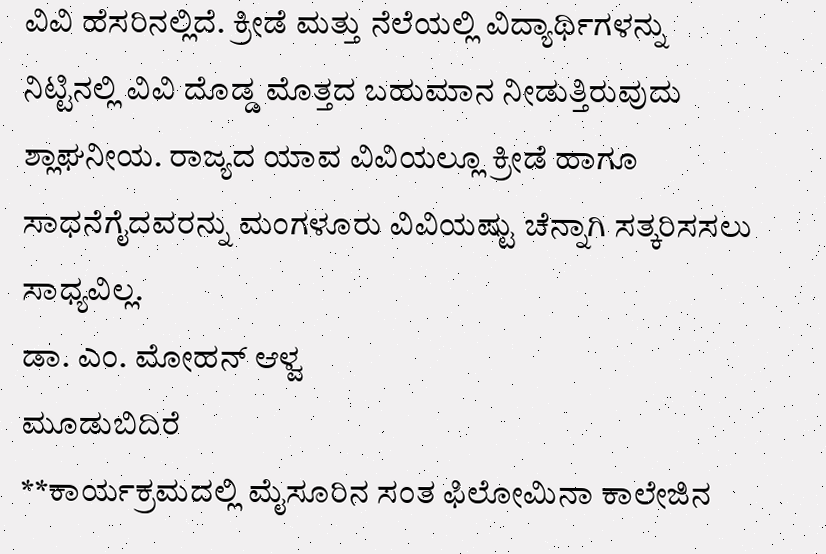ವಿವಿ ಹೆಸರಿನಲ್ಲಿದೆ. ಕ್ರೀಡೆ ಮತ್ತು ನೆಲೆಯಲ್ಲಿ ವಿದ್ಯಾರ್ಥಿಗಳನ್ನು ನಿಟ್ಟಿನಲ್ಲಿ ವಿವಿ ದೊಡ್ಡ ಮೊತ್ತದ ಬಹುಮಾನ ನೀಡುತ್ತಿರುವುದು ಶ್ಲಾಘನೀಯ. ರಾಜ್ಯದ ಯಾವ ವಿವಿಯಲ್ಲೂ ಕ್ರೀಡೆ ಹಾಗೂ ಸಾಧನೆಗೈದವರನ್ನು ಮಂಗಳೂರು ವಿವಿಯಷ್ಟು ಚೆನ್ನಾಗಿ ಸತ್ಕರಿಸಸಲು ಸಾಧ್ಯವಿಲ್ಲ.
ಡಾ. ಎಂ. ಮೋಹನ್ ಆಳ್ವ
ಮೂಡುಬಿದಿರೆ
**ಕಾರ್ಯಕ್ರಮದಲ್ಲಿ ಮೈಸೂರಿನ ಸಂತ ಫಿಲೋಮಿನಾ ಕಾಲೇಜಿನ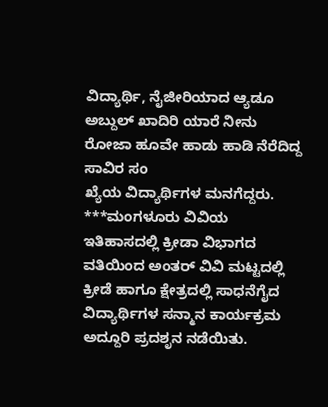ವಿದ್ಯಾರ್ಥಿ, ನೈಜೀರಿಯಾದ ಆ್ಯಡೂ ಅಬ್ದುಲ್ ಖಾದಿರಿ ಯಾರೆ ನೀನು ರೋಜಾ ಹೂವೇ ಹಾಡು ಹಾಡಿ ನೆರೆದಿದ್ದ ಸಾವಿರ ಸಂ
ಖ್ಯೆಯ ವಿದ್ಯಾರ್ಥಿಗಳ ಮನಗೆದ್ದರು.
***ಮಂಗಳೂರು ವಿವಿಯ ಇತಿಹಾಸದಲ್ಲಿ ಕ್ರೀಡಾ ವಿಭಾಗದ ವತಿಯಿಂದ ಅಂತರ್ ವಿವಿ ಮಟ್ಟದಲ್ಲಿ ಕ್ರೀಡೆ ಹಾಗೂ ಕ್ಷೇತ್ರದಲ್ಲಿ ಸಾಧನೆಗೈದ ವಿದ್ಯಾರ್ಥಿಗಳ ಸನ್ಮಾನ ಕಾರ್ಯಕ್ರಮ ಅದ್ದೂರಿ ಪ್ರದಶೃನ ನಡೆಯಿತು.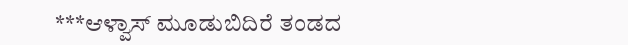***ಆಳ್ವಾಸ್ ಮೂಡುಬಿದಿರೆ ತಂಡದ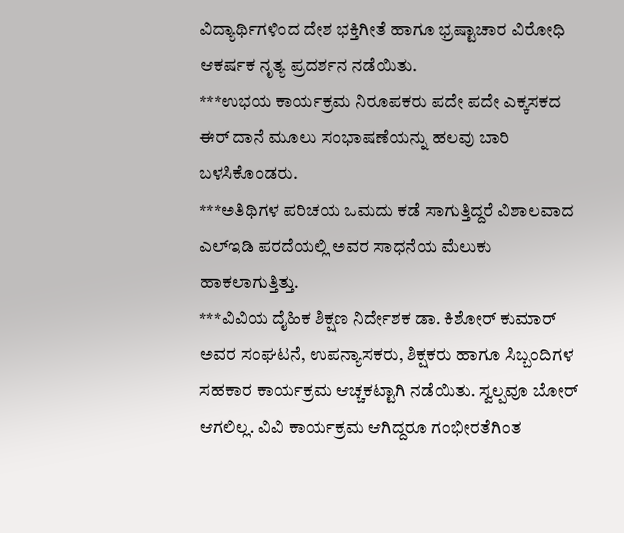ವಿದ್ಯಾರ್ಥಿಗಳಿಂದ ದೇಶ ಭಕ್ತಿಗೀತೆ ಹಾಗೂ ಭ್ರಷ್ಟಾಚಾರ ವಿರೋಧಿ ಆಕರ್ಷಕ ನೃತ್ಯ ಪ್ರದರ್ಶನ ನಡೆಯಿತು.
***ಉಭಯ ಕಾರ್ಯಕ್ರಮ ನಿರೂಪಕರು ಪದೇ ಪದೇ ಎಕ್ಕಸಕದ ಈರ್ ದಾನೆ ಮೂಲು ಸಂಭಾಷಣೆಯನ್ನು ಹಲವು ಬಾರಿ ಬಳಸಿಕೊಂಡರು.
***ಅತಿಥಿಗಳ ಪರಿಚಯ ಒಮದು ಕಡೆ ಸಾಗುತ್ತಿದ್ದರೆ ವಿಶಾಲವಾದ ಎಲ್‍ಇಡಿ ಪರದೆಯಲ್ಲಿ ಅವರ ಸಾಧನೆಯ ಮೆಲುಕು ಹಾಕಲಾಗುತ್ತಿತ್ತು.
***ವಿವಿಯ ದೈಹಿಕ ಶಿಕ್ಷಣ ನಿರ್ದೇಶಕ ಡಾ. ಕಿಶೋರ್ ಕುಮಾರ್ ಅವರ ಸಂಘಟನೆ, ಉಪನ್ಯಾಸಕರು, ಶಿಕ್ಷಕರು ಹಾಗೂ ಸಿಬ್ಬಂದಿಗಳ ಸಹಕಾರ ಕಾರ್ಯಕ್ರಮ ಆಚ್ಚಕಟ್ಟಾಗಿ ನಡೆಯಿತು. ಸ್ವಲ್ಪವೂ ಬೋರ್ ಆಗಲಿಲ್ಲ. ವಿವಿ ಕಾರ್ಯಕ್ರಮ ಆಗಿದ್ದರೂ ಗಂಭೀರತೆಗಿಂತ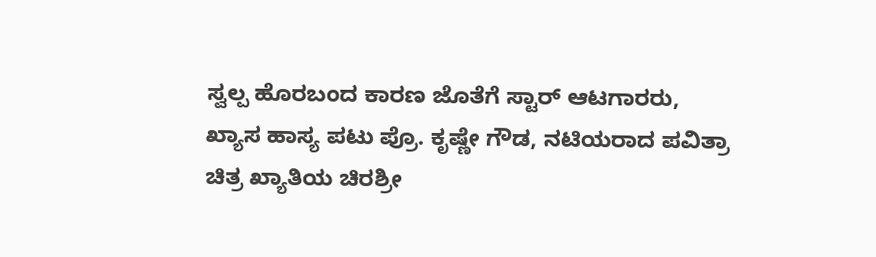ಸ್ವಲ್ಪ ಹೊರಬಂದ ಕಾರಣ ಜೊತೆಗೆ ಸ್ಟಾರ್ ಆಟಗಾರರು, ಖ್ಯಾಸ ಹಾಸ್ಯ ಪಟು ಪ್ರೊ. ಕೃಷ್ಣೇ ಗೌಡ, ನಟಿಯರಾದ ಪವಿತ್ರಾ ಚಿತ್ರ ಖ್ಯಾತಿಯ ಚಿರಶ್ರೀ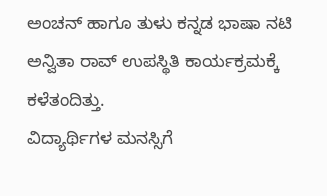ಅಂಚನ್ ಹಾಗೂ ತುಳು ಕನ್ನಡ ಭಾಷಾ ನಟಿ ಅನ್ವಿತಾ ರಾವ್ ಉಪಸ್ಥಿತಿ ಕಾರ್ಯಕ್ರಮಕ್ಕೆ ಕಳೆತಂದಿತ್ತು.
ವಿದ್ಯಾರ್ಥಿಗಳ ಮನಸ್ಸಿಗೆ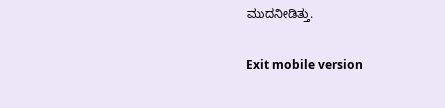ಮುದನೀಡಿತ್ತು.

Exit mobile version